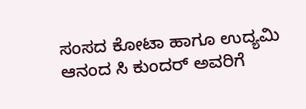ಸಂಸದ ಕೋಟಾ ಹಾಗೂ ಉದ್ಯಮಿ ಆನಂದ ಸಿ ಕುಂದರ್ ಅವರಿಗೆ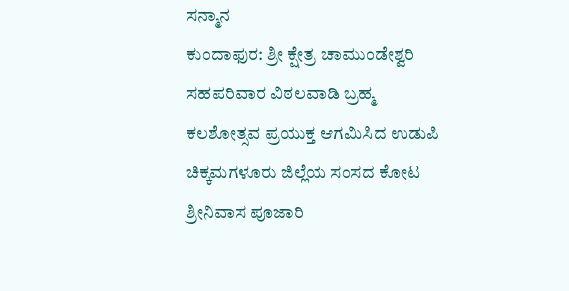ಸನ್ಮಾನ
ಕುಂದಾಫುರ: ಶ್ರೀ ಕ್ಷೇತ್ರ ಚಾಮುಂಡೇಶ್ವರಿ ಸಹಪರಿವಾರ ವಿಠಲವಾಡಿ ಬ್ರಹ್ಮ ಕಲಶೋತ್ಸವ ಪ್ರಯುಕ್ತ ಆಗಮಿಸಿದ ಉಡುಪಿ ಚಿಕ್ಕಮಗಳೂರು ಜಿಲ್ಲೆಯ ಸಂಸದ ಕೋಟ ಶ್ರೀನಿವಾಸ ಪೂಜಾರಿ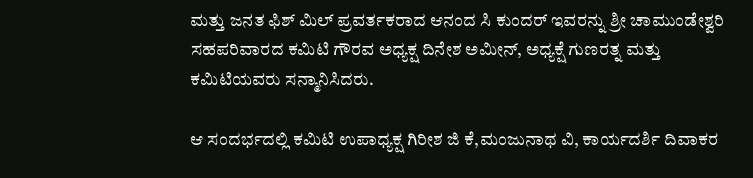ಮತ್ತು ಜನತ ಫಿಶ್ ಮಿಲ್ ಪ್ರವರ್ತಕರಾದ ಆನಂದ ಸಿ ಕುಂದರ್ ಇವರನ್ನು ಶ್ರೀ ಚಾಮುಂಡೇಶ್ವರಿ ಸಹಪರಿವಾರದ ಕಮಿಟಿ ಗೌರವ ಅಧ್ಯಕ್ಷ ದಿನೇಶ ಅಮೀನ್, ಅಧ್ಯಕ್ಷೆ ಗುಣರತ್ನ ಮತ್ತು ಕಮಿಟಿಯವರು ಸನ್ಮಾನಿಸಿದರು.

ಆ ಸಂದರ್ಭದಲ್ಲಿ ಕಮಿಟಿ ಉಪಾಧ್ಯಕ್ಷ ಗಿರೀಶ ಜಿ ಕೆ,ಮಂಜುನಾಥ ವಿ, ಕಾರ್ಯದರ್ಶಿ ದಿವಾಕರ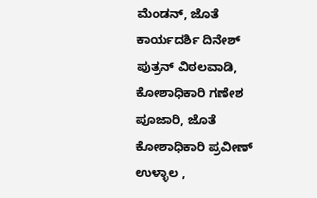ಮೆಂಡನ್, ಜೊತೆ ಕಾರ್ಯದರ್ಶಿ ದಿನೇಶ್ ಪುತ್ರನ್ ವಿಠಲವಾಡಿ, ಕೋಶಾಧಿಕಾರಿ ಗಣೇಶ ಪೂಜಾರಿ, ಜೊತೆ ಕೋಶಾಧಿಕಾರಿ ಪ್ರವೀಣ್ ಉಳ್ಳಾಲ ,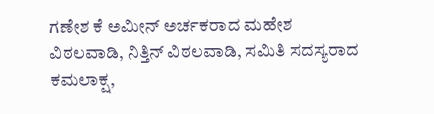ಗಣೇಶ ಕೆ ಅಮೀನ್ ಅರ್ಚಕರಾದ ಮಹೇಶ ವಿಠಲವಾಡಿ, ನಿತ್ತಿನ್ ವಿಠಲವಾಡಿ, ಸಮಿತಿ ಸದಸ್ಯರಾದ ಕಮಲಾಕ್ಷ,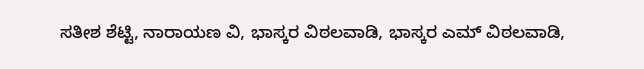ಸತೀಶ ಶೆಟ್ಟಿ, ನಾರಾಯಣ ವಿ, ಭಾಸ್ಕರ ವಿಠಲವಾಡಿ, ಭಾಸ್ಕರ ಎಮ್ ವಿಠಲವಾಡಿ,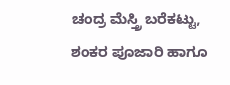ಚಂದ್ರ ಮೆಸ್ತ್ರಿ ಬರೆಕಟ್ಟು, ಶಂಕರ ಪೂಜಾರಿ ಹಾಗೂ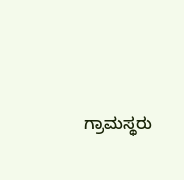ಗ್ರಾಮಸ್ಥರು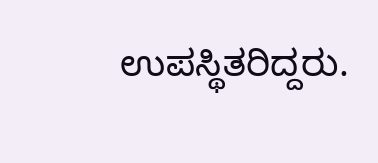ಉಪಸ್ಥಿತರಿದ್ದರು.